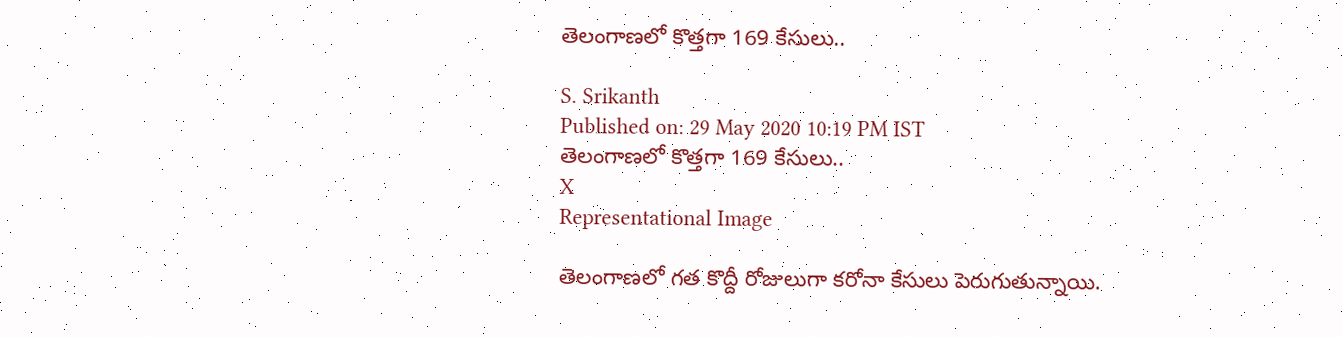తెలంగాణలో కొత్తగా 169 కేసులు..

S. Srikanth
Published on: 29 May 2020 10:19 PM IST
తెలంగాణలో కొత్తగా 169 కేసులు..
X
Representational Image

తెలంగాణలో గత కొద్దీ రోజులుగా కరోనా కేసులు పెరుగుతున్నాయి.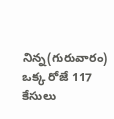నిన్న(గురువారం) ఒక్క రోజే 117 కేసులు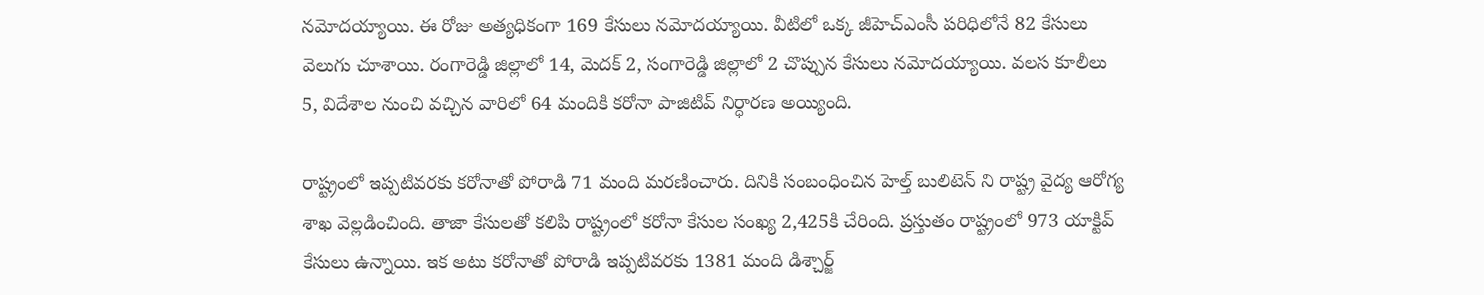నమోదయ్యాయి. ఈ రోజు అత్యధికంగా 169 కేసులు నమోదయ్యాయి. వీటిలో ఒక్క జీహెచ్‌ఎంసీ పరిధిలోనే 82 కేసులు వెలుగు చూశాయి. రంగారెడ్డి జిల్లాలో 14, మెదక్‌ 2, సంగారెడ్డి జిల్లాలో 2 చొప్పున కేసులు నమోదయ్యాయి. వలస కూలీలు 5, విదేశాల నుంచి వచ్చిన వారిలో 64 మందికి కరోనా పాజిటివ్ నిర్ధారణ అయ్యింది.

రాష్ట్రంలో ఇప్పటివరకు కరోనాతో పోరాడి 71 మంది మరణించారు. దినికి సంబంధించిన హెల్త్ బులిటెన్ ని రాష్ట్ర వైద్య ఆరోగ్య శాఖ వెల్లడించింది. తాజా కేసులతో కలిపి రాష్ట్రంలో కరోనా కేసుల సంఖ్య 2,425కి చేరింది. ప్రస్తుతం రాష్ట్రంలో 973 యాక్టివ్ కేసులు ఉన్నాయి. ఇక అటు కరోనాతో పోరాడి ఇప్పటివరకు 1381 మంది డిశ్చార్జ్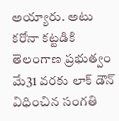అయ్యారు. అటు కరోనా కట్టడికి తెలంగాణ ప్రభుత్వం మే31 వరకు లాక్ డౌన్ విధించిన సంగతి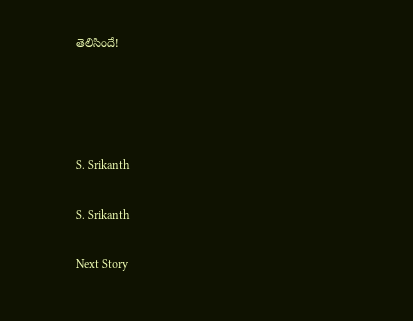తెలిసిందే!




S. Srikanth

S. Srikanth

Next Story